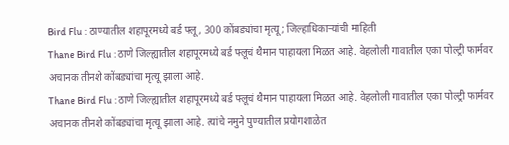Bird Flu : ठाण्यातील शहापूरमध्ये बर्ड फ्लू, 300 कोंबड्यांचा मृत्यू; जिल्हाधिकाऱ्यांची माहिती
Thane Bird Flu : ठाणे जिल्ह्यातील शहापूरमध्ये बर्ड फ्लूचं थैमान पाहायला मिळत आहे. वेहलोली गावातील एका पोल्ट्री फार्मवर अचानक तीनशे कोंबड्यांचा मृत्यू झाला आहे.
Thane Bird Flu : ठाणे जिल्ह्यातील शहापूरमध्ये बर्ड फ्लूचं थैमान पाहायला मिळत आहे. वेहलोली गावातील एका पोल्ट्री फार्मवर अचानक तीनशे कोंबड्यांचा मृत्यू झाला आहे. त्यांचे नमुने पुण्यातील प्रयोगशाळेत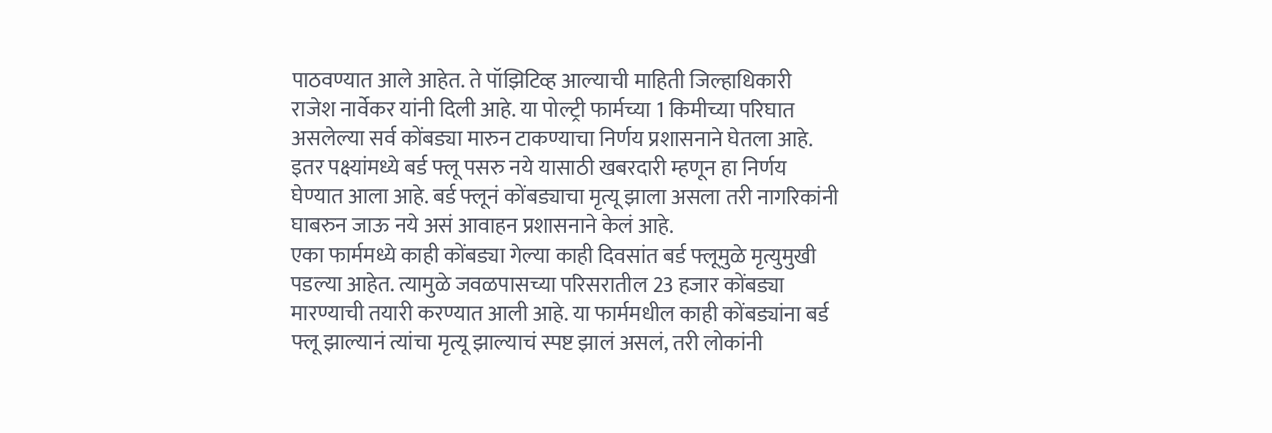पाठवण्यात आले आहेत. ते पॉझिटिव्ह आल्याची माहिती जिल्हाधिकारी राजेश नार्वेकर यांनी दिली आहे. या पोल्ट्री फार्मच्या 1 किमीच्या परिघात असलेल्या सर्व कोंबड्या मारुन टाकण्याचा निर्णय प्रशासनाने घेतला आहे.
इतर पक्ष्यांमध्ये बर्ड फ्लू पसरु नये यासाठी खबरदारी म्हणून हा निर्णय घेण्यात आला आहे. बर्ड फ्लूनं कोंबड्याचा मृत्यू झाला असला तरी नागरिकांनी घाबरुन जाऊ नये असं आवाहन प्रशासनाने केलं आहे.
एका फार्ममध्ये काही कोंबड्या गेल्या काही दिवसांत बर्ड फ्लूमुळे मृत्युमुखी पडल्या आहेत. त्यामुळे जवळपासच्या परिसरातील 23 हजार कोंबड्या मारण्याची तयारी करण्यात आली आहे. या फार्ममधील काही कोंबड्यांना बर्ड फ्लू झाल्यानं त्यांचा मृत्यू झाल्याचं स्पष्ट झालं असलं, तरी लोकांनी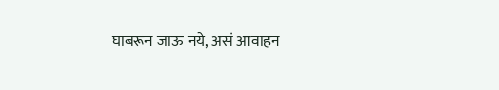घाबरून जाऊ नये, असं आवाहन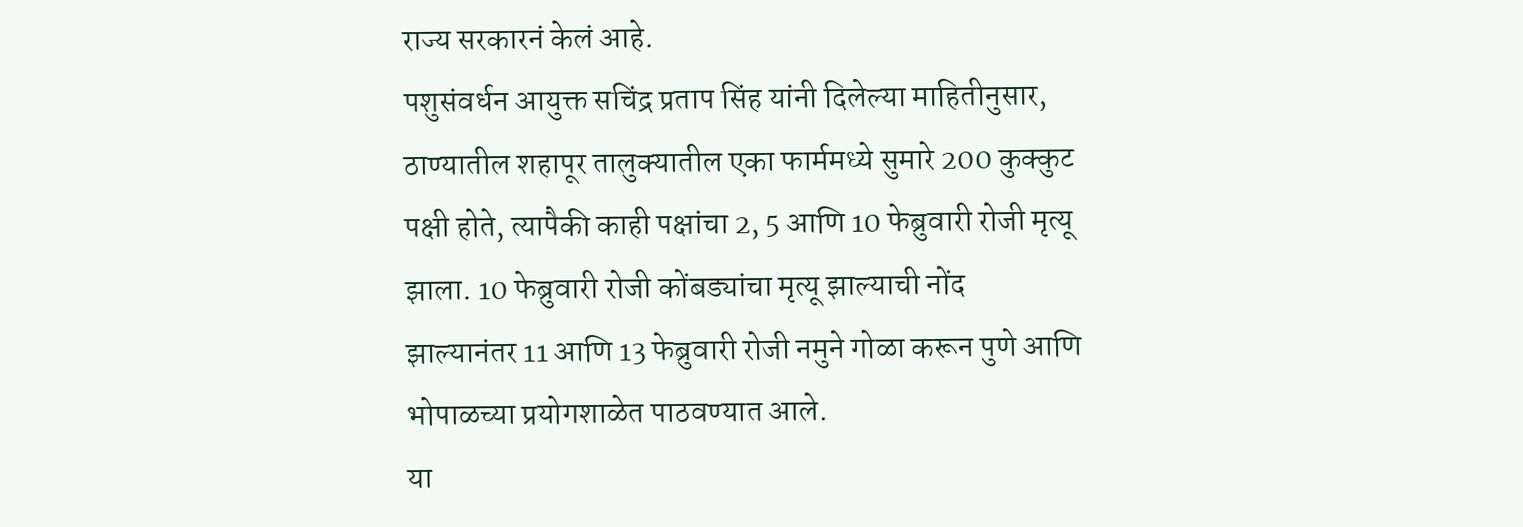राज्य सरकारनं केलं आहे.
पशुसंवर्धन आयुक्त सचिंद्र प्रताप सिंह यांनी दिलेल्या माहितीनुसार, ठाण्यातील शहापूर तालुक्यातील एका फार्ममध्ये सुमारे 200 कुक्कुट पक्षी होते, त्यापैकी काही पक्षांचा 2, 5 आणि 10 फेब्रुवारी रोजी मृत्यू झाला. 10 फेब्रुवारी रोजी कोंबड्यांचा मृत्यू झाल्याची नोंद झाल्यानंतर 11 आणि 13 फेब्रुवारी रोजी नमुने गोळा करून पुणे आणि भोपाळच्या प्रयोगशाळेत पाठवण्यात आले.
या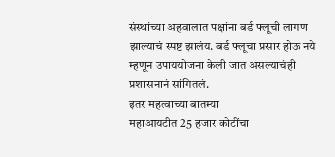संस्थांच्या अहवालात पक्षांना बर्ड फ्लूची लागण झाल्याचं स्पष्ट झालंय. बर्ड फ्लूचा प्रसार होऊ नये म्हणून उपाययोजना केली जात असल्याचंही प्रशासनानं सांगितलं.
इतर महत्वाच्या बातम्या
महाआयटीत 25 हजार कोटींचा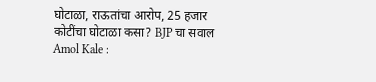घोटाळा, राऊतांचा आरोप, 25 हजार कोटींचा घोटाळा कसा? BJP चा सवाल
Amol Kale :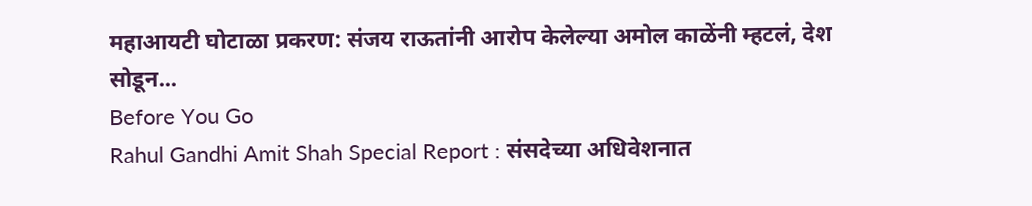महाआयटी घोटाळा प्रकरण: संजय राऊतांनी आरोप केलेल्या अमोल काळेंनी म्हटलं, देश सोडून...
Before You Go
Rahul Gandhi Amit Shah Special Report : संसदेच्या अधिवेशनात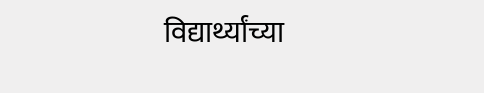विद्यार्थ्यांच्या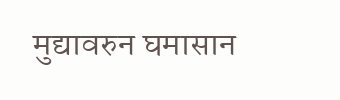मुद्यावरुन घमासान